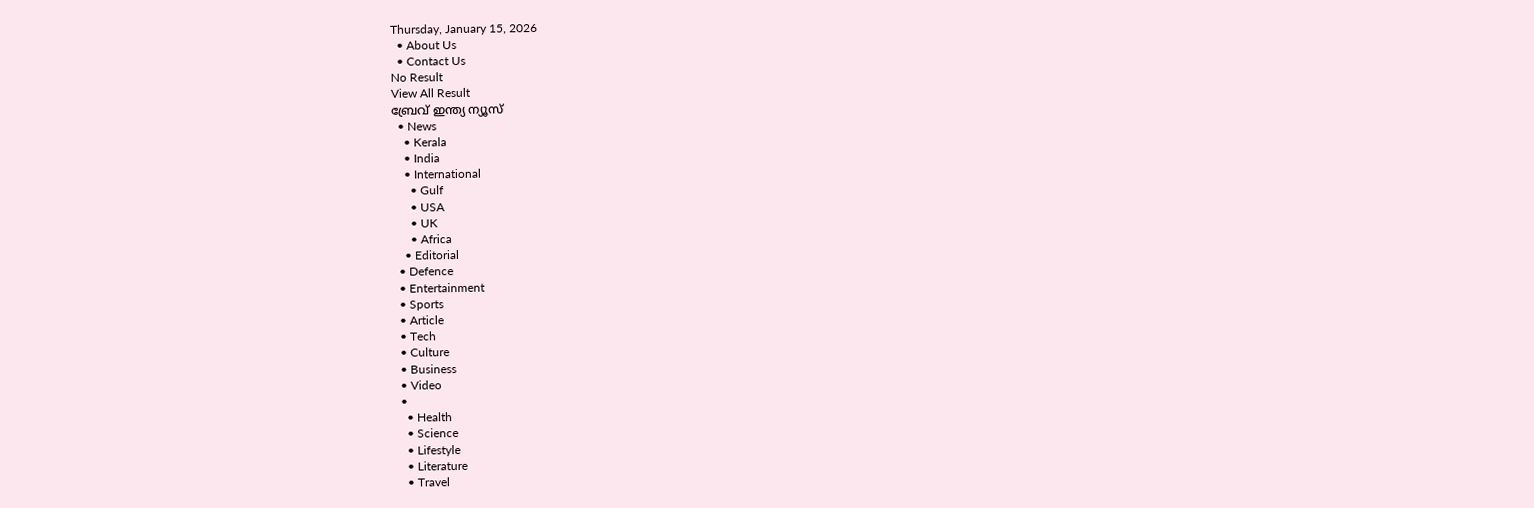Thursday, January 15, 2026
  • About Us
  • Contact Us
No Result
View All Result
ബ്രേവ് ഇന്ത്യ ന്യൂസ്
  • News
    • Kerala
    • India
    • International
      • Gulf
      • USA
      • UK
      • Africa
    • Editorial
  • Defence
  • Entertainment
  • Sports
  • Article
  • Tech
  • Culture
  • Business
  • Video
  •
    • Health
    • Science
    • Lifestyle
    • Literature
    • Travel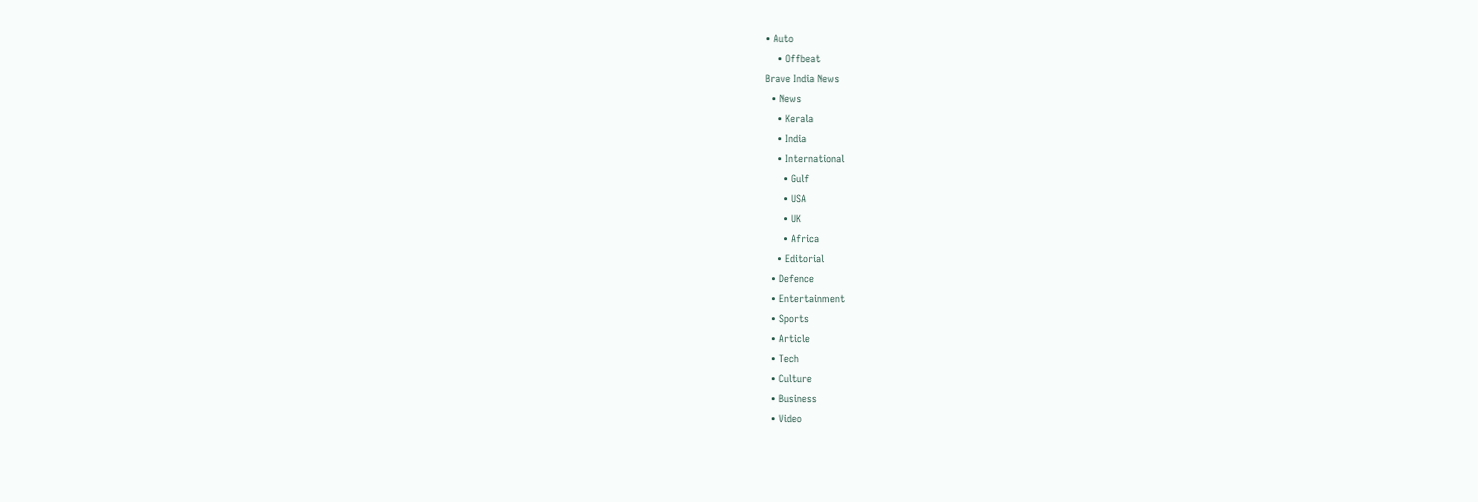• Auto
    • Offbeat
Brave India News
  • News
    • Kerala
    • India
    • International
      • Gulf
      • USA
      • UK
      • Africa
    • Editorial
  • Defence
  • Entertainment
  • Sports
  • Article
  • Tech
  • Culture
  • Business
  • Video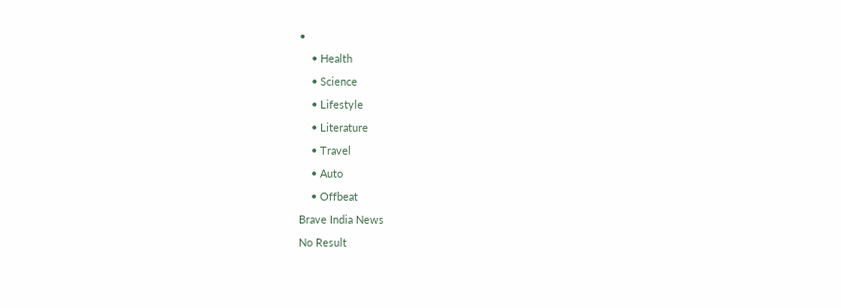•
    • Health
    • Science
    • Lifestyle
    • Literature
    • Travel
    • Auto
    • Offbeat
Brave India News
No Result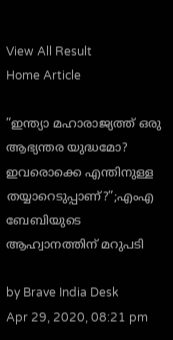View All Result
Home Article

”ഇന്ത്യാ മഹാരാജ്യത്ത് ഒരു ആഭ്യന്തര യുദ്ധമോ? ഇവരൊക്കെ എന്തിനുള്ള തയ്യാറെടുപ്പാണ്?”;എംഎ ബേബിയുടെ ആഹ്വാനത്തിന് മറുപടി

by Brave India Desk
Apr 29, 2020, 08:21 pm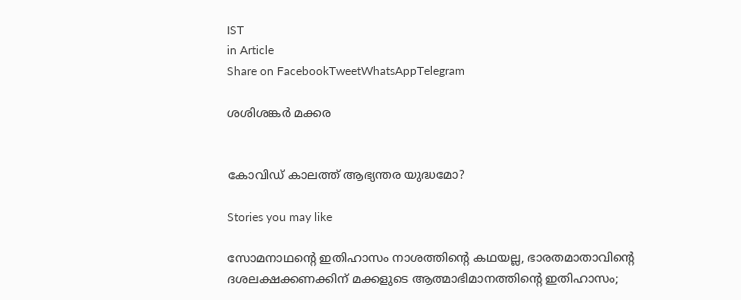IST
in Article
Share on FacebookTweetWhatsAppTelegram

ശശിശങ്കര്‍ മക്കര


കോവിഡ് കാലത്ത് ആഭ്യന്തര യുദ്ധമോ?

Stories you may like

സോമനാഥന്റെ ഇതിഹാസം നാശത്തിന്റെ കഥയല്ല, ഭാരതമാതാവിന്റെ ദശലക്ഷക്കണക്കിന് മക്കളുടെ ആത്മാഭിമാനത്തിന്റെ ഇതിഹാസം;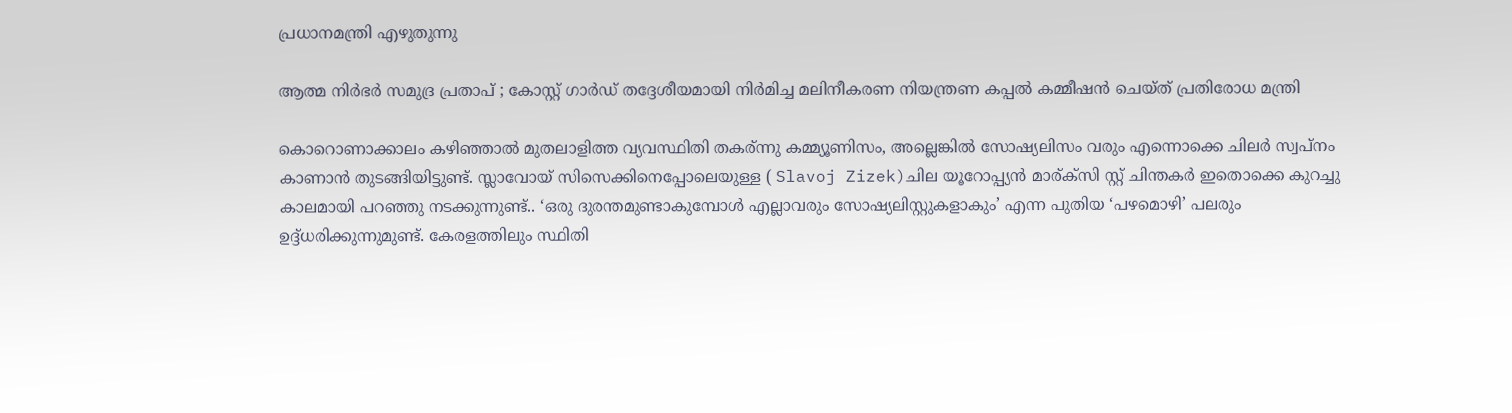പ്രധാനമന്ത്രി എഴുതുന്നു

ആത്മ നിർഭർ സമുദ്ര പ്രതാപ് ; കോസ്റ്റ് ഗാർഡ് തദ്ദേശീയമായി നിർമിച്ച മലിനീകരണ നിയന്ത്രണ കപ്പൽ കമ്മീഷൻ ചെയ്ത് പ്രതിരോധ മന്ത്രി

കൊറൊണാക്കാലം കഴിഞ്ഞാല്‍ മുതലാളിത്ത വ്യവസ്ഥിതി തകര്ന്നു കമ്മ്യൂണിസം, അല്ലെങ്കില്‍ സോഷ്യലിസം വരും എന്നൊക്കെ ചിലര്‍ സ്വപ്നം കാണാന്‍ തുടങ്ങിയിട്ടുണ്ട്. സ്ലാവോയ് സിസെക്കിനെപ്പോലെയുള്ള ( Slavoj Zizek)ചില യൂറോപ്പ്യന്‍ മാര്ക്‌സി സ്റ്റ് ചിന്തകര്‍ ഇതൊക്കെ കുറച്ചു കാലമായി പറഞ്ഞു നടക്കുന്നുണ്ട്.. ‘ഒരു ദുരന്തമുണ്ടാകുമ്പോള്‍ എല്ലാവരും സോഷ്യലിസ്റ്റുകളാകും’ എന്ന പുതിയ ‘പഴമൊഴി’ പലരും ഉദ്ദ്ധരിക്കുന്നുമുണ്ട്. കേരളത്തിലും സ്ഥിതി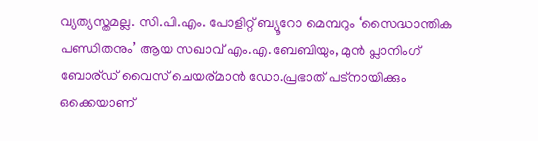വ്യത്യസ്തമല്ല. സി.പി.എം. പോളിറ്റ് ബ്യൂറോ മെമ്പറും ‘സൈദ്ധാന്തിക പണ്ഡിതനും’ ആയ സഖാവ് എം.എ.ബേബിയും, മുന്‍ പ്ലാനിംഗ് ബോര്ഡ് വൈസ് ചെയര്മാന്‍ ഡോ.പ്രഭാത് പട്‌നായിക്കും ഒക്കെയാണ്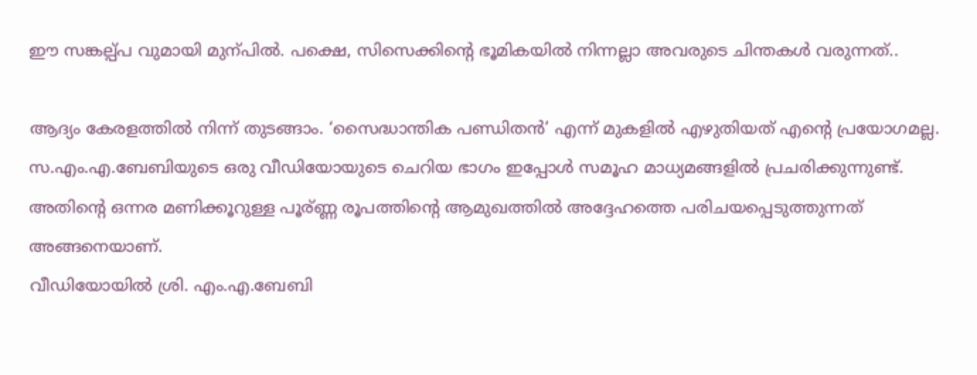ഈ സങ്കല്പ്പ വുമായി മുന്പില്‍. പക്ഷെ, സിസെക്കിന്റെ ഭൂമികയില്‍ നിന്നല്ലാ അവരുടെ ചിന്തകള്‍ വരുന്നത്..

ആദ്യം കേരളത്തില്‍ നിന്ന് തുടങ്ങാം. ‘സൈദ്ധാന്തിക പണ്ഡിതന്‍’ എന്ന് മുകളില്‍ എഴുതിയത് എന്റെ പ്രയോഗമല്ല. സ.എം.എ.ബേബിയുടെ ഒരു വീഡിയോയുടെ ചെറിയ ഭാഗം ഇപ്പോള്‍ സമൂഹ മാധ്യമങ്ങളില്‍ പ്രചരിക്കുന്നുണ്ട്. അതിന്റെ ഒന്നര മണിക്കൂറുള്ള പൂര്ണ്ണ രൂപത്തിന്റെ ആമുഖത്തില്‍ അദ്ദേഹത്തെ പരിചയപ്പെടുത്തുന്നത് അങ്ങനെയാണ്.
വീഡിയോയില്‍ ശ്രി. എം.എ.ബേബി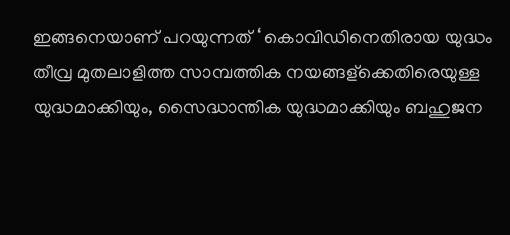ഇങ്ങനെയാണ് പറയുന്നത് ‘ കൊവിഡിനെതിരായ യുദ്ധം തീവ്ര മുതലാളിത്ത സാമ്പത്തിക നയങ്ങള്‌ക്കെതിരെയുള്ള യുദ്ധമാക്കിയും, സൈദ്ധാന്തിക യുദ്ധമാക്കിയും ബഹുജന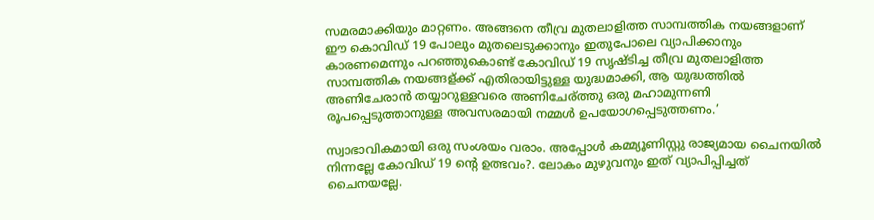സമരമാക്കിയും മാറ്റണം. അങ്ങനെ തീവ്ര മുതലാളിത്ത സാമ്പത്തിക നയങ്ങളാണ് ഈ കൊവിഡ് 19 പോലും മുതലെടുക്കാനും ഇതുപോലെ വ്യാപിക്കാനും കാരണമെന്നും പറഞ്ഞുകൊണ്ട് കോവിഡ് 19 സൃഷ്ടിച്ച തീവ്ര മുതലാളിത്ത സാമ്പത്തിക നയങ്ങള്ക്ക് എതിരായിട്ടുള്ള യുദ്ധമാക്കി, ആ യുദ്ധത്തില്‍ അണിചേരാന്‍ തയ്യാറുള്ളവരെ അണിചേര്ത്തു ഒരു മഹാമുന്നണി രൂപപ്പെടുത്താനുള്ള അവസരമായി നമ്മള്‍ ഉപയോഗപ്പെടുത്തണം.’

സ്വാഭാവികമായി ഒരു സംശയം വരാം. അപ്പോള്‍ കമ്മ്യൂണിസ്റ്റു രാജ്യമായ ചൈനയില്‍ നിന്നല്ലേ കോവിഡ് 19 ന്റെ ഉത്ഭവം?. ലോകം മുഴുവനും ഇത് വ്യാപിപ്പിച്ചത് ചൈനയല്ലേ.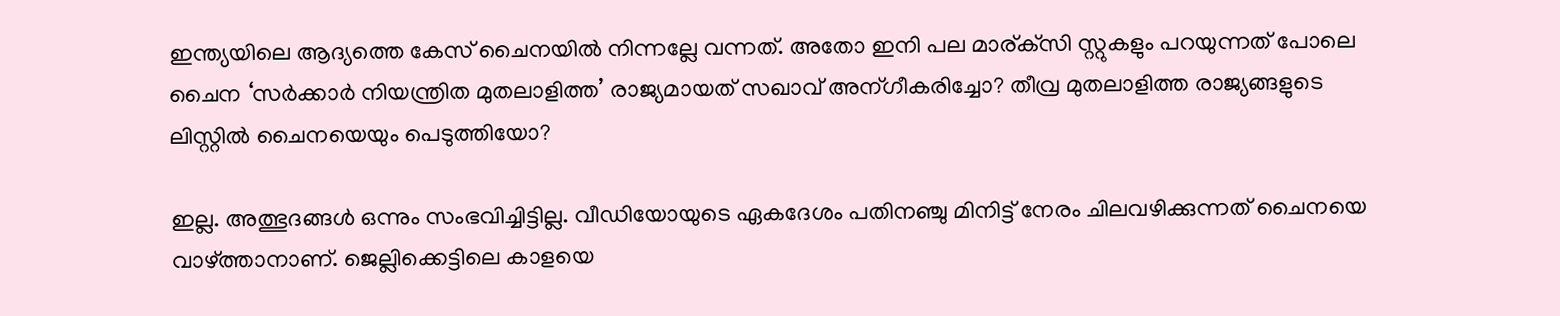ഇന്ത്യയിലെ ആദ്യത്തെ കേസ് ചൈനയില്‍ നിന്നല്ലേ വന്നത്. അതോ ഇനി പല മാര്ക്‌സി സ്റ്റുകളും പറയുന്നത് പോലെ ചൈന ‘സര്‍ക്കാര്‍ നിയന്ത്രിത മുതലാളിത്ത’ രാജ്യമായത് സഖാവ് അന്ഗീകരിച്ചോ? തീവ്ര മുതലാളിത്ത രാജ്യങ്ങളുടെ ലിസ്റ്റില്‍ ചൈനയെയും പെടുത്തിയോ?

ഇല്ല. അത്ഭുദങ്ങള്‍ ഒന്നും സംഭവിച്ചിട്ടില്ല. വീഡിയോയുടെ ഏകദേശം പതിനഞ്ചു മിനിട്ട് നേരം ചിലവഴിക്കുന്നത് ചൈനയെ വാഴ്ത്താനാണ്. ജെല്ലിക്കെട്ടിലെ കാളയെ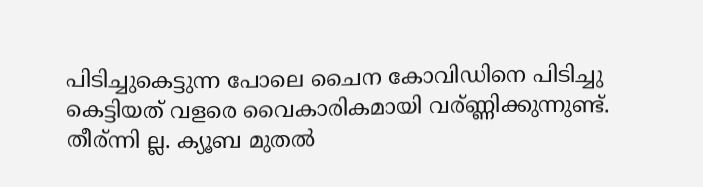പിടിച്ചുകെട്ടുന്ന പോലെ ചൈന കോവിഡിനെ പിടിച്ചു കെട്ടിയത് വളരെ വൈകാരികമായി വര്ണ്ണിക്കുന്നുണ്ട്.
തീര്ന്നി ല്ല. ക്യൂബ മുതല്‍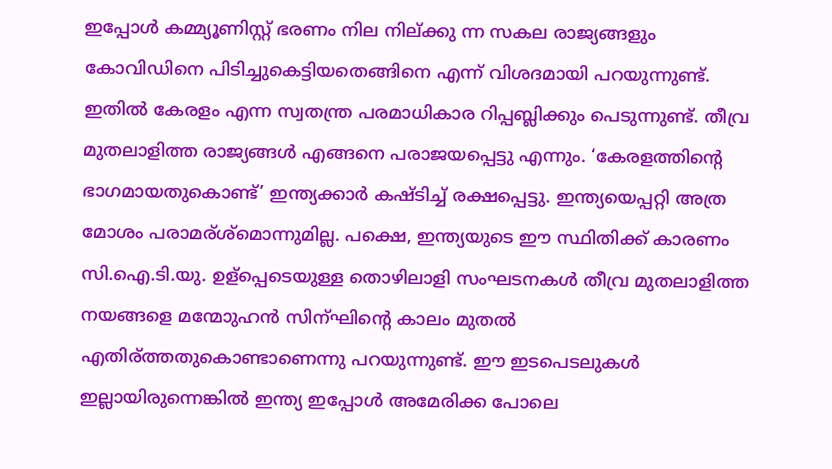ഇപ്പോള്‍ കമ്മ്യൂണിസ്റ്റ് ഭരണം നില നില്ക്കു ന്ന സകല രാജ്യങ്ങളും കോവിഡിനെ പിടിച്ചുകെട്ടിയതെങ്ങിനെ എന്ന് വിശദമായി പറയുന്നുണ്ട്. ഇതില്‍ കേരളം എന്ന സ്വതന്ത്ര പരമാധികാര റിപ്പബ്ലിക്കും പെടുന്നുണ്ട്. തീവ്ര മുതലാളിത്ത രാജ്യങ്ങള്‍ എങ്ങനെ പരാജയപ്പെട്ടു എന്നും. ‘കേരളത്തിന്റെ ഭാഗമായതുകൊണ്ട്’ ഇന്ത്യക്കാര്‍ കഷ്ടിച്ച് രക്ഷപ്പെട്ടു. ഇന്ത്യയെപ്പറ്റി അത്ര മോശം പരാമര്ശ്‌മൊന്നുമില്ല. പക്ഷെ, ഇന്ത്യയുടെ ഈ സ്ഥിതിക്ക് കാരണം സി.ഐ.ടി.യു. ഉള്‌പ്പെടെയുള്ള തൊഴിലാളി സംഘടനകള്‍ തീവ്ര മുതലാളിത്ത നയങ്ങളെ മന്മോുഹന്‍ സിന്ഘിന്റെ കാലം മുതല്‍ എതിര്ത്തതുകൊണ്ടാണെന്നു പറയുന്നുണ്ട്. ഈ ഇടപെടലുകള്‍ ഇല്ലായിരുന്നെങ്കില്‍ ഇന്ത്യ ഇപ്പോള്‍ അമേരിക്ക പോലെ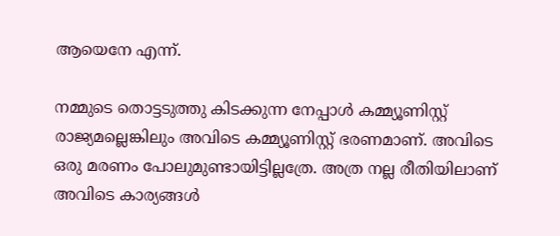ആയെനേ എന്ന്.

നമ്മുടെ തൊട്ടടുത്തു കിടക്കുന്ന നേപ്പാള്‍ കമ്മ്യൂണിസ്റ്റ് രാജ്യമല്ലെങ്കിലും അവിടെ കമ്മ്യൂണിസ്റ്റ് ഭരണമാണ്. അവിടെ ഒരു മരണം പോലുമുണ്ടായിട്ടില്ലത്രേ. അത്ര നല്ല രീതിയിലാണ് അവിടെ കാര്യങ്ങള്‍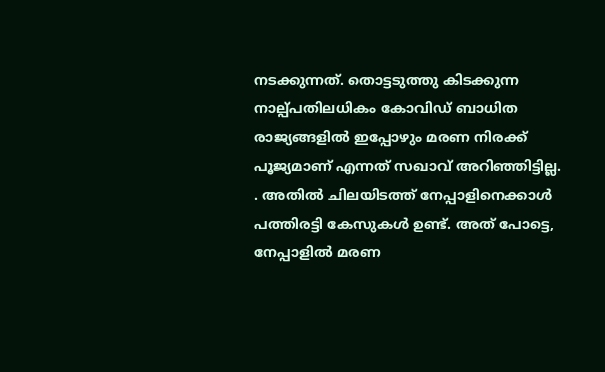നടക്കുന്നത്. തൊട്ടടുത്തു കിടക്കുന്ന നാല്പ്പതിലധികം കോവിഡ് ബാധിത രാജ്യങ്ങളില്‍ ഇപ്പോഴും മരണ നിരക്ക് പൂജ്യമാണ് എന്നത് സഖാവ് അറിഞ്ഞിട്ടില്ല. . അതില്‍ ചിലയിടത്ത് നേപ്പാളിനെക്കാള്‍ പത്തിരട്ടി കേസുകള്‍ ഉണ്ട്. അത് പോട്ടെ, നേപ്പാളില്‍ മരണ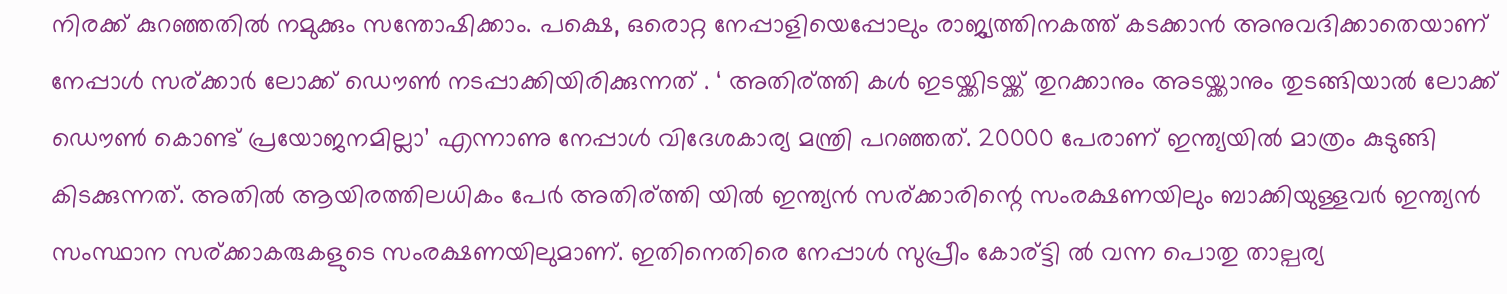നിരക്ക് കുറഞ്ഞതില്‍ നമുക്കും സന്തോഷിക്കാം. പക്ഷെ, ഒരൊറ്റ നേപ്പാളിയെപ്പോലും രാജ്യത്തിനകത്ത് കടക്കാന്‍ അനുവദിക്കാതെയാണ് നേപ്പാള്‍ സര്ക്കാര്‍ ലോക്ക് ഡൌണ്‍ നടപ്പാക്കിയിരിക്കുന്നത് . ‘ അതിര്ത്തി കള്‍ ഇടയ്ക്കിടയ്ക്ക് തുറക്കാനും അടയ്ക്കാനും തുടങ്ങിയാല്‍ ലോക്ക് ഡൌണ്‍ കൊണ്ട് പ്രയോജനമില്ലാ’ എന്നാണു നേപ്പാള്‍ വിദേശകാര്യ മന്ത്രി പറഞ്ഞത്. 20000 പേരാണ് ഇന്ത്യയില്‍ മാത്രം കുടുങ്ങി കിടക്കുന്നത്. അതില്‍ ആയിരത്തിലധികം പേര്‍ അതിര്ത്തി യില്‍ ഇന്ത്യന്‍ സര്ക്കാരിന്റെ സംരക്ഷണയിലും ബാക്കിയുള്ളവര്‍ ഇന്ത്യന്‍ സംസ്ഥാന സര്ക്കാകരുകളുടെ സംരക്ഷണയിലുമാണ്. ഇതിനെതിരെ നേപ്പാള്‍ സുപ്രീം കോര്ട്ടി ല്‍ വന്ന പൊതു താല്പര്യ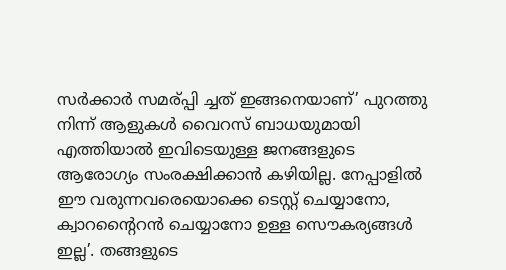സര്‍ക്കാര്‍ സമര്പ്പി ച്ചത് ഇങ്ങനെയാണ്’ പുറത്തു നിന്ന് ആളുകള്‍ വൈറസ് ബാധയുമായി എത്തിയാല്‍ ഇവിടെയുള്ള ജനങ്ങളുടെ ആരോഗ്യം സംരക്ഷിക്കാന്‍ കഴിയില്ല. നേപ്പാളില്‍ ഈ വരുന്നവരെയൊക്കെ ടെസ്റ്റ് ചെയ്യാനോ, ക്വാറന്റൈറന്‍ ചെയ്യാനോ ഉള്ള സൌകര്യങ്ങള്‍ ഇല്ല’. തങ്ങളുടെ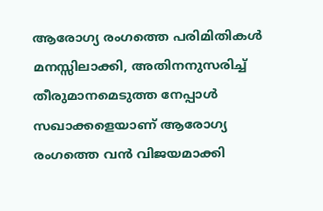ആരോഗ്യ രംഗത്തെ പരിമിതികള്‍ മനസ്സിലാക്കി, അതിനനുസരിച്ച് തീരുമാനമെടുത്ത നേപ്പാള്‍ സഖാക്കളെയാണ് ആരോഗ്യ രംഗത്തെ വന്‍ വിജയമാക്കി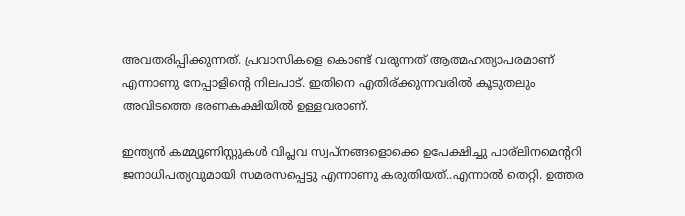അവതരിപ്പിക്കുന്നത്. പ്രവാസികളെ കൊണ്ട് വരുന്നത് ആത്മഹത്യാപരമാണ് എന്നാണു നേപ്പാളിന്റെ നിലപാട്. ഇതിനെ എതിര്ക്കുന്നവരില്‍ കൂടുതലും അവിടത്തെ ഭരണകക്ഷിയില്‍ ഉള്ളവരാണ്.

ഇന്ത്യന്‍ കമ്മ്യൂണിസ്റ്റുകള്‍ വിപ്ലവ സ്വപ്നങ്ങളൊക്കെ ഉപേക്ഷിച്ചു പാര്‌ലിനമെന്ററി ജനാധിപത്യവുമായി സമരസപ്പെട്ടു എന്നാണു കരുതിയത്..എന്നാല്‍ തെറ്റി. ഉത്തര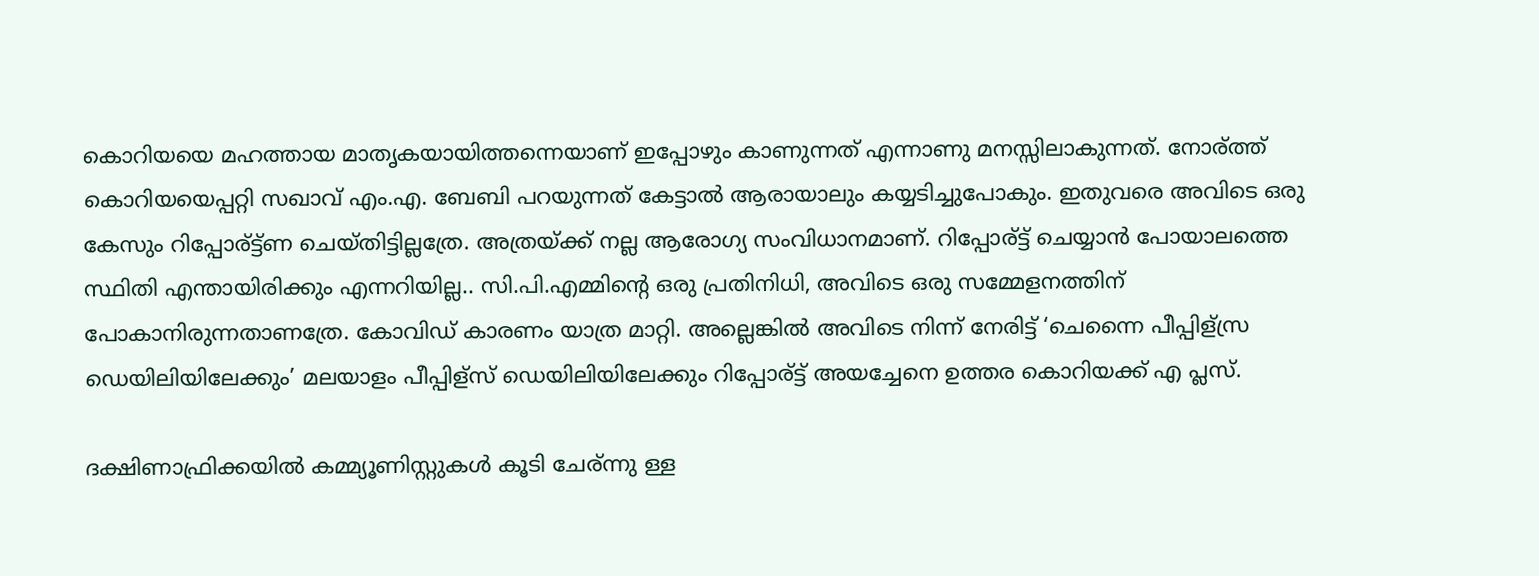കൊറിയയെ മഹത്തായ മാതൃകയായിത്തന്നെയാണ് ഇപ്പോഴും കാണുന്നത് എന്നാണു മനസ്സിലാകുന്നത്. നോര്ത്ത് കൊറിയയെപ്പറ്റി സഖാവ് എം.എ. ബേബി പറയുന്നത് കേട്ടാല്‍ ആരായാലും കയ്യടിച്ചുപോകും. ഇതുവരെ അവിടെ ഒരു കേസും റിപ്പോര്ട്ട്ണ ചെയ്തിട്ടില്ലത്രേ. അത്രയ്ക്ക് നല്ല ആരോഗ്യ സംവിധാനമാണ്. റിപ്പോര്ട്ട് ചെയ്യാന്‍ പോയാലത്തെ സ്ഥിതി എന്തായിരിക്കും എന്നറിയില്ല.. സി.പി.എമ്മിന്റെ ഒരു പ്രതിനിധി, അവിടെ ഒരു സമ്മേളനത്തിന് പോകാനിരുന്നതാണത്രേ. കോവിഡ് കാരണം യാത്ര മാറ്റി. അല്ലെങ്കില്‍ അവിടെ നിന്ന് നേരിട്ട് ‘ചെന്നൈ പീപ്പിള്സ്ര ഡെയിലിയിലേക്കും’ മലയാളം പീപ്പിള്‌സ് ഡെയിലിയിലേക്കും റിപ്പോര്ട്ട് അയച്ചേനെ ഉത്തര കൊറിയക്ക് എ പ്ലസ്.

ദക്ഷിണാഫ്രിക്കയില്‍ കമ്മ്യൂണിസ്റ്റുകള്‍ കൂടി ചേര്ന്നു ള്ള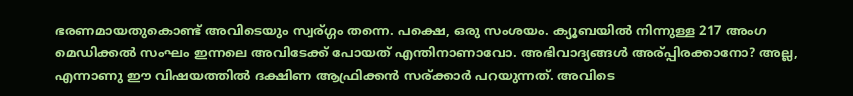ഭരണമായതുകൊണ്ട് അവിടെയും സ്വര്ഗ്ഗം തന്നെ. പക്ഷെ, ഒരു സംശയം. ക്യൂബയില്‍ നിന്നുള്ള 217 അംഗ മെഡിക്കല്‍ സംഘം ഇന്നലെ അവിടേക്ക് പോയത് എന്തിനാണാവോ. അഭിവാദ്യങ്ങള്‍ അര്പ്പിരക്കാനോ? അല്ല, എന്നാണു ഈ വിഷയത്തില്‍ ദക്ഷിണ ആഫ്രിക്കന്‍ സര്ക്കാര്‍ പറയുന്നത്. അവിടെ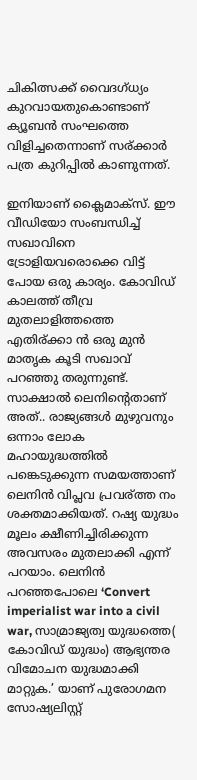ചികിത്സക്ക് വൈദഗ്ധ്യം കുറവായതുകൊണ്ടാണ് ക്യൂബന്‍ സംഘത്തെ വിളിച്ചതെന്നാണ് സര്ക്കാര്‍ പത്ര കുറിപ്പില്‍ കാണുന്നത്.

ഇനിയാണ് ക്ലൈമാക്‌സ്. ഈ വീഡിയോ സംബന്ധിച്ച് സഖാവിനെ ട്രോളിയവരൊക്കെ വിട്ട് പോയ ഒരു കാര്യം. കോവിഡ് കാലത്ത് തീവ്ര മുതലാളിത്തത്തെ എതിര്ക്കാ ന്‍ ഒരു മുന്‍ മാതൃക കൂടി സഖാവ് പറഞ്ഞു തരുന്നുണ്ട്. സാക്ഷാല്‍ ലെനിന്റെതാണ് അത്.. രാജ്യങ്ങള്‍ മുഴുവനും ഒന്നാം ലോക മഹായുദ്ധത്തില്‍ പങ്കെടുക്കുന്ന സമയത്താണ് ലെനിന്‍ വിപ്ലവ പ്രവര്ത്ത നം ശക്തമാക്കിയത്. റഷ്യ യുദ്ധം മൂലം ക്ഷീണിച്ചിരിക്കുന്ന അവസരം മുതലാക്കി എന്ന് പറയാം. ലെനിന്‍ പറഞ്ഞപോലെ ‘Convert imperialist war into a civil war, സാമ്രാജ്യത്വ യുദ്ധത്തെ( കോവിഡ് യുദ്ധം) ആഭ്യന്തര വിമോചന യുദ്ധമാക്കി മാറ്റുക.’ യാണ് പുരോഗമന സോഷ്യലിസ്റ്റ്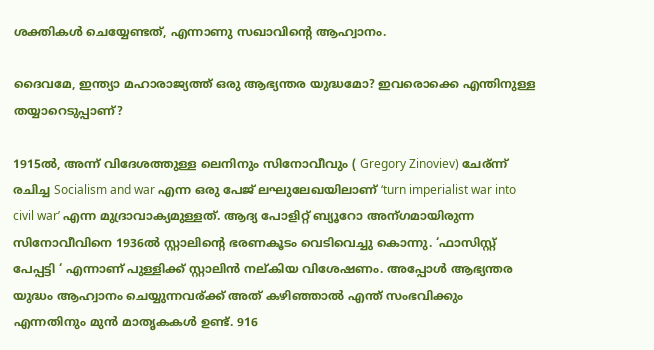ശക്തികള്‍ ചെയ്യേണ്ടത്, എന്നാണു സഖാവിന്റെ ആഹ്വാനം.

ദൈവമേ, ഇന്ത്യാ മഹാരാജ്യത്ത് ഒരു ആഭ്യന്തര യുദ്ധമോ? ഇവരൊക്കെ എന്തിനുള്ള തയ്യാറെടുപ്പാണ്?

1915ല്‍, അന്ന് വിദേശത്തുള്ള ലെനിനും സിനോവീവും ( Gregory Zinoviev) ചേര്ന്ന് രചിച്ച Socialism and war എന്ന ഒരു പേജ് ലഘുലേഖയിലാണ് ‘turn imperialist war into civil war’ എന്ന മുദ്രാവാക്യമുള്ളത്. ആദ്യ പോളിറ്റ് ബ്യൂറോ അന്ഗമായിരുന്ന സിനോവീവിനെ 1936ല്‍ സ്റ്റാലിന്റെ ഭരണകൂടം വെടിവെച്ചു കൊന്നു. ‘ഫാസിസ്റ്റ് പേപ്പട്ടി ‘ എന്നാണ് പുള്ളിക്ക് സ്റ്റാലിന്‍ നല്കിയ വിശേഷണം. അപ്പോള്‍ ആഭ്യന്തര യുദ്ധം ആഹ്വാനം ചെയ്യുന്നവര്ക്ക് അത് കഴിഞ്ഞാല്‍ എന്ത് സംഭവിക്കും എന്നതിനും മുന്‍ മാതൃകകള്‍ ഉണ്ട്. 916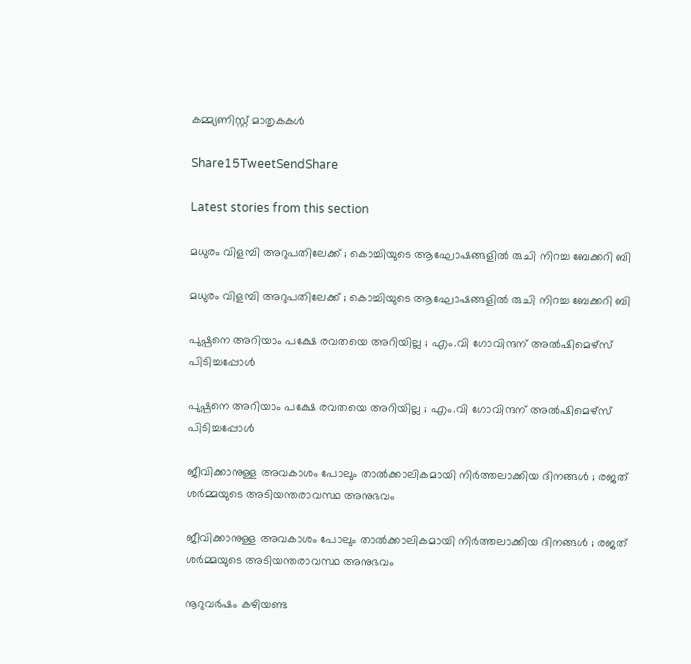കമ്മ്യണിസ്റ്റ് മാതൃകകള്‍

Share15TweetSendShare

Latest stories from this section

മധുരം വിളമ്പി അറുപതിലേക്ക് ; കൊച്ചിയുടെ ആഘോഷങ്ങളിൽ രുചി നിറച്ച ബേക്കറി ബി

മധുരം വിളമ്പി അറുപതിലേക്ക് ; കൊച്ചിയുടെ ആഘോഷങ്ങളിൽ രുചി നിറച്ച ബേക്കറി ബി

പുഷ്പനെ അറിയാം‌ പക്ഷേ രവതയെ അറിയില്ല ; എം.വി ഗോവിന്ദന് അൽഷിമെഴ്സ് പിടിച്ചപ്പോൾ

പുഷ്പനെ അറിയാം‌ പക്ഷേ രവതയെ അറിയില്ല ; എം.വി ഗോവിന്ദന് അൽഷിമെഴ്സ് പിടിച്ചപ്പോൾ

ജീവിക്കാനുള്ള അവകാശം പോലും താൽക്കാലികമായി നിർത്തലാക്കിയ ദിനങ്ങൾ ; രജത് ശർമ്മയുടെ അടിയന്തരാവസ്ഥ അനുഭവം

ജീവിക്കാനുള്ള അവകാശം പോലും താൽക്കാലികമായി നിർത്തലാക്കിയ ദിനങ്ങൾ ; രജത് ശർമ്മയുടെ അടിയന്തരാവസ്ഥ അനുഭവം

നൂറുവർഷം കഴിയണ്ട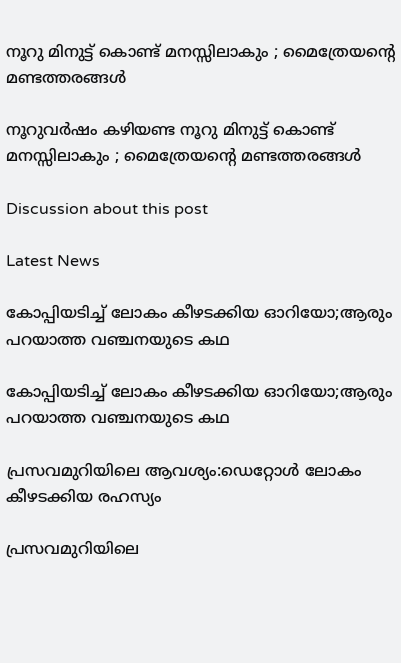നൂറു മിനുട്ട് കൊണ്ട് മനസ്സിലാകും ; മൈത്രേയന്റെ മണ്ടത്തരങ്ങൾ

നൂറുവർഷം കഴിയണ്ട നൂറു മിനുട്ട് കൊണ്ട് മനസ്സിലാകും ; മൈത്രേയന്റെ മണ്ടത്തരങ്ങൾ

Discussion about this post

Latest News

കോപ്പിയടിച്ച് ലോകം കീഴടക്കിയ ഓറിയോ;ആരും പറയാത്ത വഞ്ചനയുടെ കഥ

കോപ്പിയടിച്ച് ലോകം കീഴടക്കിയ ഓറിയോ;ആരും പറയാത്ത വഞ്ചനയുടെ കഥ

പ്രസവമുറിയിലെ ആവശ്യം:ഡെറ്റോൾ ലോകം കീഴടക്കിയ രഹസ്യം

പ്രസവമുറിയിലെ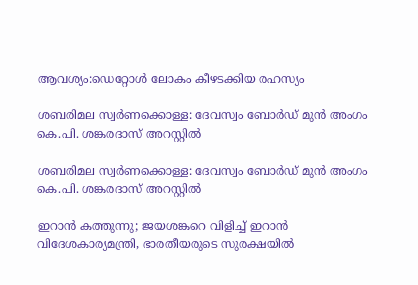ആവശ്യം:ഡെറ്റോൾ ലോകം കീഴടക്കിയ രഹസ്യം

ശബരിമല സ്വർണക്കൊള്ള: ദേവസ്വം ബോർഡ് മുൻ അംഗം കെ.പി. ശങ്കരദാസ് അറസ്റ്റിൽ

ശബരിമല സ്വർണക്കൊള്ള: ദേവസ്വം ബോർഡ് മുൻ അംഗം കെ.പി. ശങ്കരദാസ് അറസ്റ്റിൽ

ഇറാൻ കത്തുന്നു; ജയശങ്കറെ വിളിച്ച് ഇറാൻ വിദേശകാര്യമന്ത്രി, ഭാരതീയരുടെ സുരക്ഷയിൽ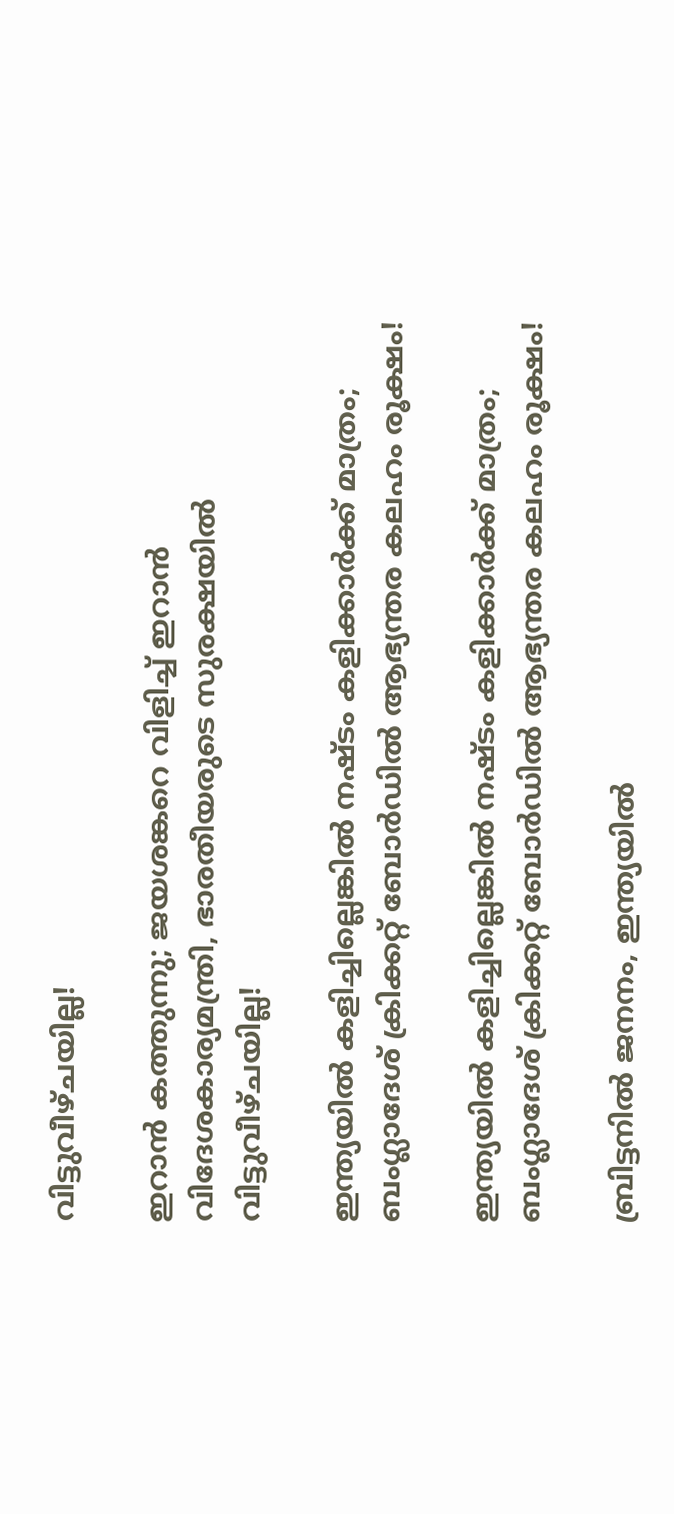വിട്ടുവീഴ്ചയില്ല!

ഇറാൻ കത്തുന്നു; ജയശങ്കറെ വിളിച്ച് ഇറാൻ വിദേശകാര്യമന്ത്രി, ഭാരതീയരുടെ സുരക്ഷയിൽ വിട്ടുവീഴ്ചയില്ല!

ഇന്ത്യയിൽ കളിച്ചില്ലെങ്കിൽ നഷ്ടം കളിക്കാർക്ക് മാത്രം; ബംഗ്ലാദേശ് ക്രിക്കറ്റ് ബോർഡിൽ ആഭ്യന്തര കലഹം രൂക്ഷം!

ഇന്ത്യയിൽ കളിച്ചില്ലെങ്കിൽ നഷ്ടം കളിക്കാർക്ക് മാത്രം; ബംഗ്ലാദേശ് ക്രിക്കറ്റ് ബോർഡിൽ ആഭ്യന്തര കലഹം രൂക്ഷം!

ബ്രിട്ടനിൽ ജനനം, ഇന്ത്യയിൽ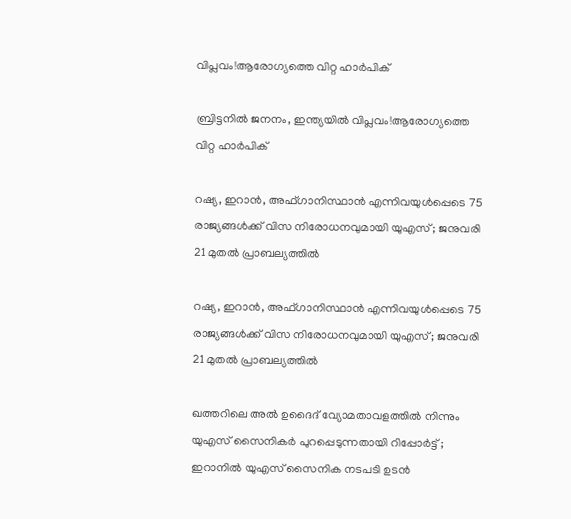വിപ്ലവം!ആരോഗ്യത്തെ വിറ്റ ഹാർപിക്

ബ്രിട്ടനിൽ ജനനം, ഇന്ത്യയിൽ വിപ്ലവം!ആരോഗ്യത്തെ വിറ്റ ഹാർപിക്

റഷ്യ, ഇറാൻ, അഫ്ഗാനിസ്ഥാൻ എന്നിവയുൾപ്പെടെ 75 രാജ്യങ്ങൾക്ക് വിസ നിരോധനവുമായി യുഎസ് ; ജനുവരി 21 മുതൽ പ്രാബല്യത്തിൽ

റഷ്യ, ഇറാൻ, അഫ്ഗാനിസ്ഥാൻ എന്നിവയുൾപ്പെടെ 75 രാജ്യങ്ങൾക്ക് വിസ നിരോധനവുമായി യുഎസ് ; ജനുവരി 21 മുതൽ പ്രാബല്യത്തിൽ

ഖത്തറിലെ അൽ ഉദൈദ് വ്യോമതാവളത്തിൽ നിന്നും യുഎസ് സൈനികർ പുറപ്പെടുന്നതായി റിപ്പോർട്ട് ; ഇറാനിൽ യുഎസ് സൈനിക നടപടി ഉടൻ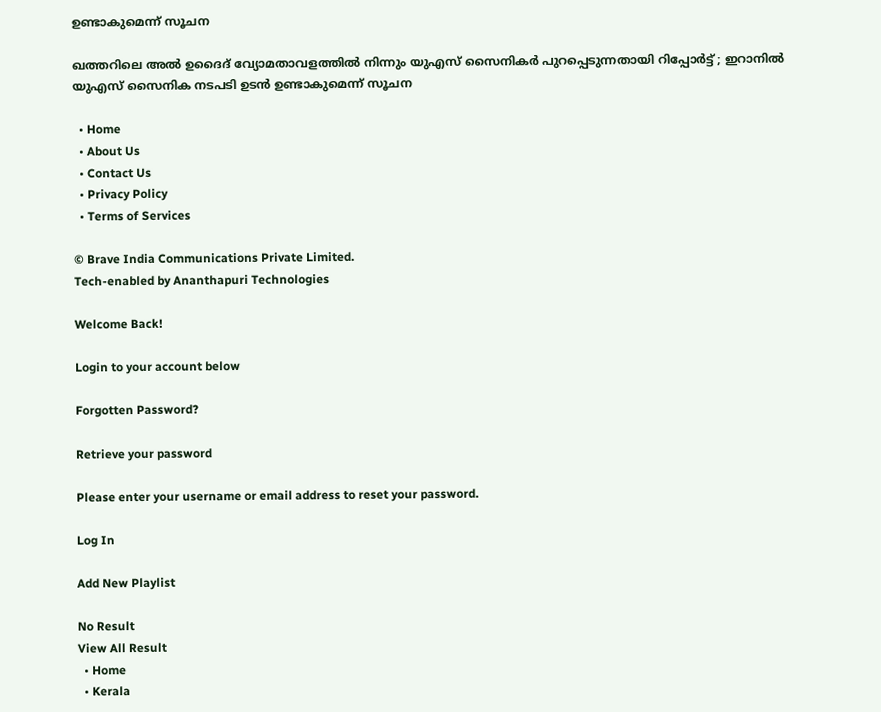ഉണ്ടാകുമെന്ന് സൂചന

ഖത്തറിലെ അൽ ഉദൈദ് വ്യോമതാവളത്തിൽ നിന്നും യുഎസ് സൈനികർ പുറപ്പെടുന്നതായി റിപ്പോർട്ട് ; ഇറാനിൽ യുഎസ് സൈനിക നടപടി ഉടൻ ഉണ്ടാകുമെന്ന് സൂചന

  • Home
  • About Us
  • Contact Us
  • Privacy Policy
  • Terms of Services

© Brave India Communications Private Limited.
Tech-enabled by Ananthapuri Technologies

Welcome Back!

Login to your account below

Forgotten Password?

Retrieve your password

Please enter your username or email address to reset your password.

Log In

Add New Playlist

No Result
View All Result
  • Home
  • Kerala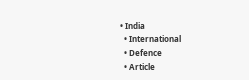• India
  • International
  • Defence
  • Article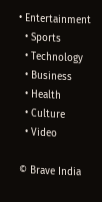• Entertainment
  • Sports
  • Technology
  • Business
  • Health
  • Culture
  • Video

© Brave India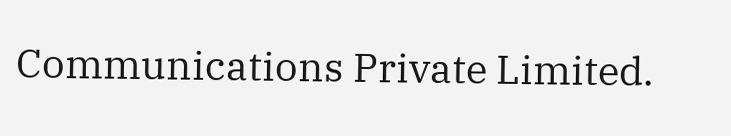Communications Private Limited.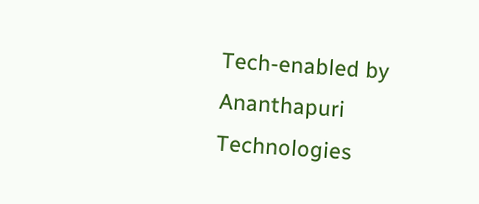Tech-enabled by Ananthapuri Technologies